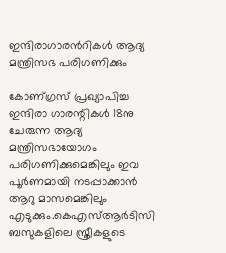ഇന്ദിരാഗാരന്‍റികള്‍ ആദ്യ മന്ത്രിസഭ പരിഗണിക്കും

കോണ്ഗ്രസ് പ്രഖ്യാപിച്ച ഇന്ദിരാ ഗാരന്റികള്‍ 18നു ചേരുന്ന ആദ്യ മന്ത്രിസഭായോഗം പരിഗണിക്കുമെങ്കിലും ഇവ പൂർണമായി നടപ്പാക്കാൻ ആറു മാസമെങ്കിലും എടുക്കും.കെഎസ്‌ആർടിസി ബസുകളിലെ സ്ത്രീകളുടെ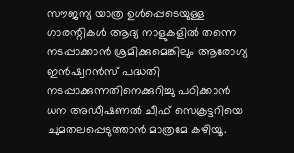സൗജന്യ യാത്ര ഉള്‍പ്പെടെയുള്ള ഗാരന്റികള്‍ ആദ്യ നാളുകളില്‍ തന്നെ നടപ്പാക്കാൻ ശ്രമിക്കുമെങ്കിലും ആരോഗ്യ ഇൻഷ്വറൻസ് പദ്ധതി നടപ്പാക്കുന്നതിനെക്കുറിച്ചു പഠിക്കാൻ ധന അഡീഷണല്‍ ചീഫ് സെക്രട്ടറിയെ ചുമതലപ്പെടുത്താൻ മാത്രമേ കഴിയൂ.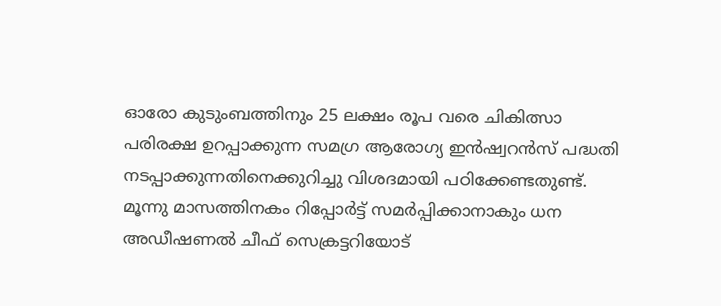ഓരോ കുടുംബത്തിനും 25 ലക്ഷം രൂപ വരെ ചികിത്സാ പരിരക്ഷ ഉറപ്പാക്കുന്ന സമഗ്ര ആരോഗ്യ ഇൻഷ്വറൻസ് പദ്ധതി നടപ്പാക്കുന്നതിനെക്കുറിച്ചു വിശദമായി പഠിക്കേണ്ടതുണ്ട്. മൂന്നു മാസത്തിനകം റിപ്പോർട്ട് സമർപ്പിക്കാനാകും ധന അഡീഷണല്‍ ചീഫ് സെക്രട്ടറിയോട്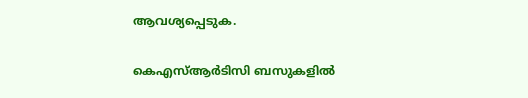ആവശ്യപ്പെടുക.

കെഎസ്‌ആർടിസി ബസുകളില്‍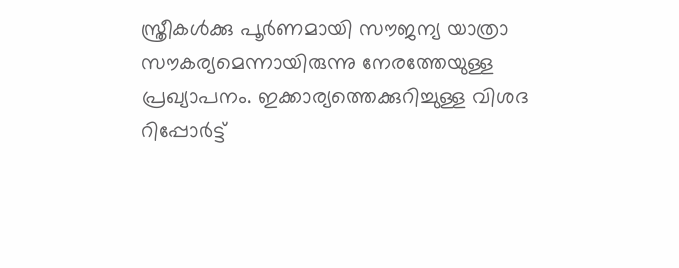സ്ത്രീകള്‍ക്കു പൂർണമായി സൗജന്യ യാത്രാ സൗകര്യമെന്നായിരുന്നു നേരത്തേയുള്ള പ്രഖ്യാപനം. ഇക്കാര്യത്തെക്കുറിച്ചുള്ള വിശദ റിപ്പോർട്ട്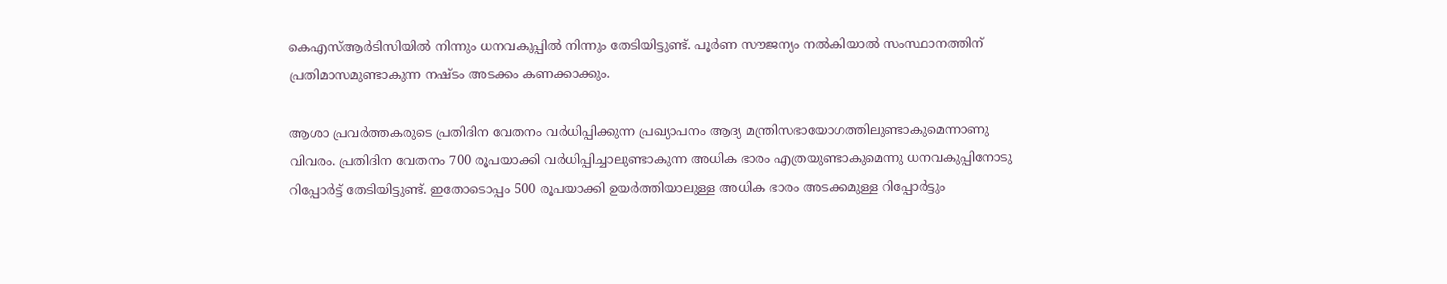കെഎസ്‌ആർടിസിയില്‍ നിന്നും ധനവകുപ്പില്‍ നിന്നും തേടിയിട്ടുണ്ട്. പൂർണ സൗജന്യം നല്‍കിയാല്‍ സംസ്ഥാനത്തിന് പ്രതിമാസമുണ്ടാകുന്ന നഷ്ടം അടക്കം കണക്കാക്കും.

ആശാ പ്രവർത്തകരുടെ പ്രതിദിന വേതനം വർധിപ്പിക്കുന്ന പ്രഖ്യാപനം ആദ്യ മന്ത്രിസഭായോഗത്തിലുണ്ടാകുമെന്നാണു വിവരം. പ്രതിദിന വേതനം 700 രൂപയാക്കി വർധിപ്പിച്ചാലുണ്ടാകുന്ന അധിക ഭാരം എത്രയുണ്ടാകുമെന്നു ധനവകുപ്പിനോടു റിപ്പോർട്ട് തേടിയിട്ടുണ്ട്. ഇതോടൊപ്പം 500 രൂപയാക്കി ഉയർത്തിയാലുള്ള അധിക ഭാരം അടക്കമുള്ള റിപ്പോർട്ടും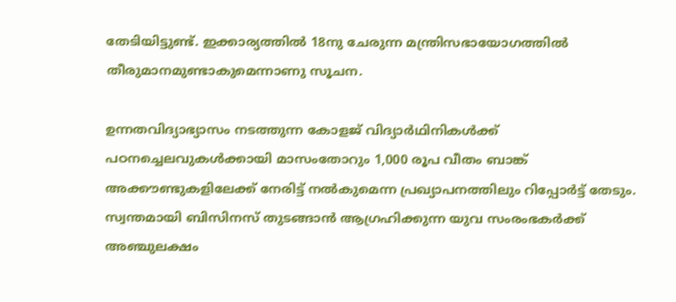തേടിയിട്ടുണ്ട്. ഇക്കാര്യത്തില്‍ 18നു ചേരുന്ന മന്ത്രിസഭായോഗത്തില്‍ തീരുമാനമുണ്ടാകുമെന്നാണു സൂചന.

ഉന്നതവിദ്യാഭ്യാസം നടത്തുന്ന കോളജ് വിദ്യാർഥിനികള്‍ക്ക് പഠനച്ചെലവുകള്‍ക്കായി മാസംതോറും 1,000 രൂപ വീതം ബാങ്ക് അക്കൗണ്ടുകളിലേക്ക് നേരിട്ട് നല്‍കുമെന്ന പ്രഖ്യാപനത്തിലും റിപ്പോർട്ട് തേടും. സ്വന്തമായി ബിസിനസ് തുടങ്ങാൻ ആഗ്രഹിക്കുന്ന യുവ സംരംഭകർക്ക് അഞ്ചുലക്ഷം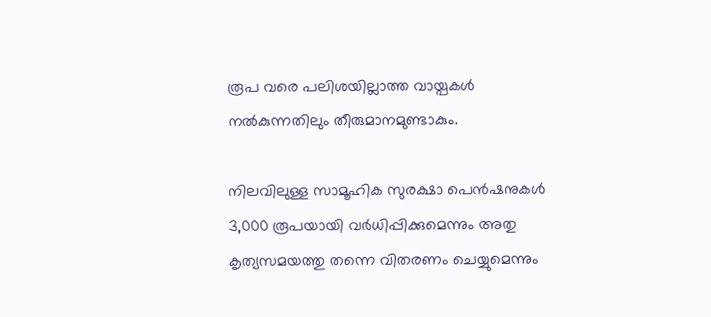രൂപ വരെ പലിശയില്ലാത്ത വായ്പകള്‍ നല്‍കുന്നതിലും തീരുമാനമുണ്ടാകും.

നിലവിലുള്ള സാമൂഹിക സുരക്ഷാ പെൻഷനുകള്‍ 3,000 രൂപയായി വർധിപ്പിക്കുമെന്നും അതു കൃത്യസമയത്തു തന്നെ വിതരണം ചെയ്യുമെന്നും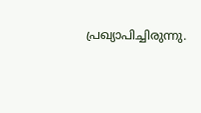പ്രഖ്യാപിച്ചിരുന്നു.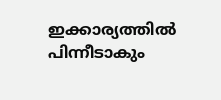ഇക്കാര്യത്തില്‍ പിന്നീടാകും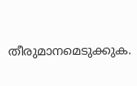തീരുമാനമെടുക്കുക.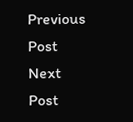Previous Post Next Post